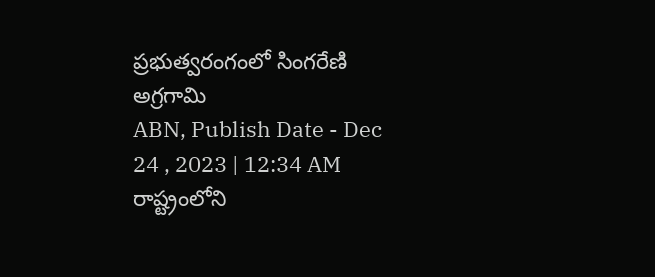ప్రభుత్వరంగంలో సింగరేణి అగ్రగామి
ABN, Publish Date - Dec 24 , 2023 | 12:34 AM
రాష్ట్రంలోని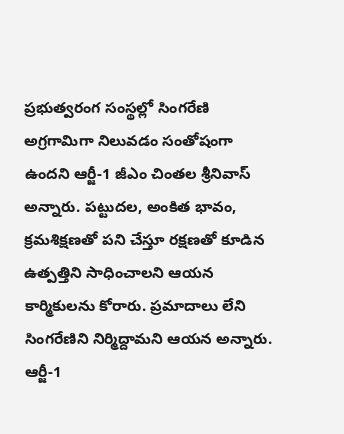ప్రభుత్వరంగ సంస్థల్లో సింగరేణి అగ్రగామిగా నిలువడం సంతోషంగా ఉందని ఆర్జీ-1 జీఎం చింతల శ్రీనివాస్ అన్నారు. పట్టుదల, అంకిత భావం, క్రమశిక్షణతో పని చేస్తూ రక్షణతో కూడిన ఉత్పత్తిని సాధించాలని ఆయన కార్మికులను కోరారు. ప్రమాదాలు లేని సింగరేణిని నిర్మిద్దామని ఆయన అన్నారు.
ఆర్జీ-1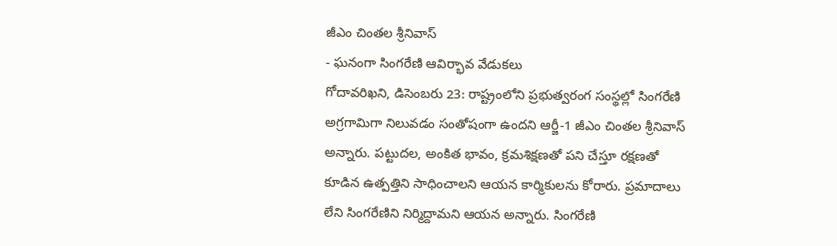జీఎం చింతల శ్రీనివాస్
- ఘనంగా సింగరేణి ఆవిర్భావ వేడుకలు
గోదావరిఖని, డిసెంబరు 23: రాష్ట్రంలోని ప్రభుత్వరంగ సంస్థల్లో సింగరేణి అగ్రగామిగా నిలువడం సంతోషంగా ఉందని ఆర్జీ-1 జీఎం చింతల శ్రీనివాస్ అన్నారు. పట్టుదల, అంకిత భావం, క్రమశిక్షణతో పని చేస్తూ రక్షణతో కూడిన ఉత్పత్తిని సాధించాలని ఆయన కార్మికులను కోరారు. ప్రమాదాలు లేని సింగరేణిని నిర్మిద్దామని ఆయన అన్నారు. సింగరేణి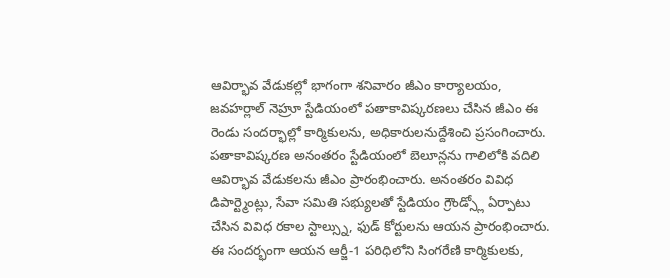ఆవిర్భావ వేడుకల్లో భాగంగా శనివారం జీఎం కార్యాలయం, జవహర్లాల్ నెహ్రూ స్టేడియంలో పతాకావిష్కరణలు చేసిన జీఎం ఈ రెండు సందర్భాల్లో కార్మికులను, అధికారులనుద్దేశించి ప్రసంగించారు. పతాకావిష్కరణ అనంతరం స్టేడియంలో బెలూన్లను గాలిలోకి వదిలి ఆవిర్భావ వేడుకలను జీఎం ప్రారంభించారు. అనంతరం వివిధ డిపార్ట్మెంట్లు, సేవా సమితి సభ్యులతో స్టేడియం గ్రౌండ్స్లో ఏర్పాటు చేసిన వివిధ రకాల స్టాల్స్ను, ఫుడ్ కోర్టులను ఆయన ప్రారంభించారు. ఈ సందర్భంగా ఆయన ఆర్జీ-1 పరిధిలోని సింగరేణి కార్మికులకు,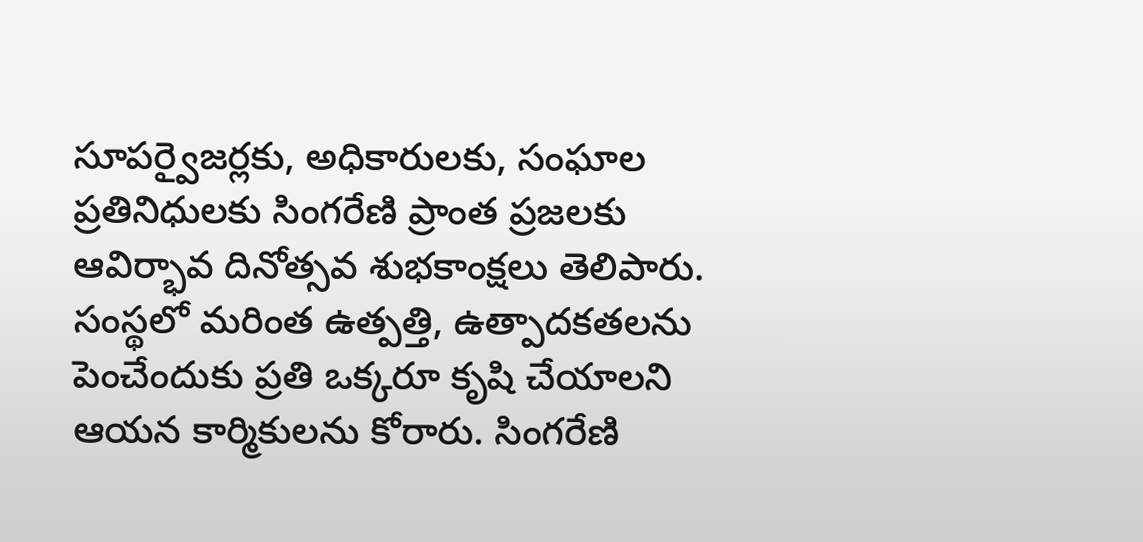సూపర్వైజర్లకు, అధికారులకు, సంఘాల ప్రతినిధులకు సింగరేణి ప్రాంత ప్రజలకు ఆవిర్భావ దినోత్సవ శుభకాంక్షలు తెలిపారు. సంస్థలో మరింత ఉత్పత్తి, ఉత్పాదకతలను పెంచేందుకు ప్రతి ఒక్కరూ కృషి చేయాలని ఆయన కార్మికులను కోరారు. సింగరేణి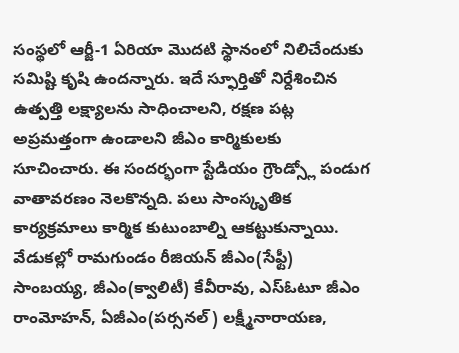సంస్థలో ఆర్జీ-1 ఏరియా మొదటి స్థానంలో నిలిచేందుకు సమిష్టి కృషి ఉందన్నారు. ఇదే స్ఫూర్తితో నిర్దేశించిన ఉత్పత్తి లక్ష్యాలను సాధించాలని, రక్షణ పట్ల అప్రమత్తంగా ఉండాలని జీఎం కార్మికులకు సూచించారు. ఈ సందర్భంగా స్టేడియం గ్రౌండ్స్లో పండుగ వాతావరణం నెలకొన్నది. పలు సాంస్కృతిక కార్యక్రమాలు కార్మిక కుటుంబాల్ని ఆకట్టుకున్నాయి. వేడుకల్లో రామగుండం రీజియన్ జీఎం(సేఫ్టీ) సాంబయ్య, జీఎం(క్వాలిటీ) కేవీరావు, ఎస్ఓటూ జీఎం రాంమోహన్, ఏజీఎం(పర్సనల్) లక్ష్మీనారాయణ,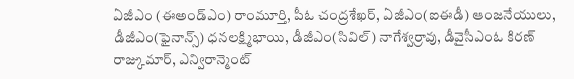ఏజీఎం (ఈఅండ్ఎం) రాంమూర్తి, పీఓ చంద్రశేఖర్, ఏజీఎం(ఐఈడీ) ఆంజనేయులు, డీజీఎం(ఫైనాన్స్) ధనలక్ష్మిభాయి, డీజీఎం(సివిల్) నాగేశ్వర్రావు, డీవైసీఎంఓ కిరణ్ రాజ్కుమార్, ఎన్విరాన్మెంట్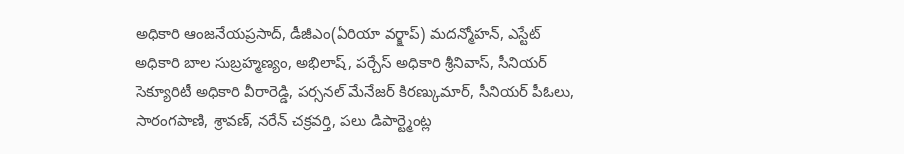అధికారి ఆంజనేయప్రసాద్, డీజీఎం(ఏరియా వర్క్షాప్) మదన్మోహన్, ఎస్టేట్ అధికారి బాల సుబ్రహ్మణ్యం, అభిలాష్, పర్చేస్ అధికారి శ్రీనివాస్, సీనియర్ సెక్యూరిటీ అధికారి వీరారెడ్డి, పర్సనల్ మేనేజర్ కిరణ్కుమార్, సీనియర్ పీఓలు, సారంగపాణి, శ్రావణ్, నరేన్ చక్రవర్తి, పలు డిపార్ట్మెంట్ల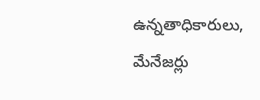ఉన్నతాధికారులు, మేనేజర్లు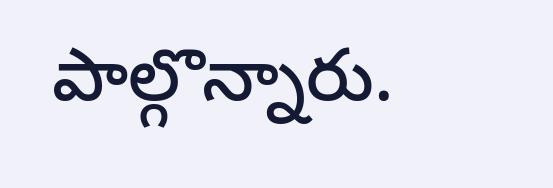పాల్గొన్నారు.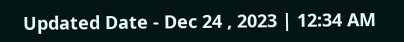Updated Date - Dec 24 , 2023 | 12:34 AM